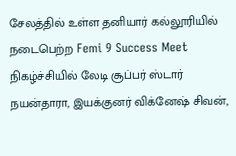சேலத்தில் உள்ள தனியார் கல்லூரியில் நடைபெற்ற Femi 9 Success Meet நிகழ்ச்சியில் லேடி சூப்பர் ஸ்டார் நயன்தாரா, இயக்குனர் விக்னேஷ் சிவன்,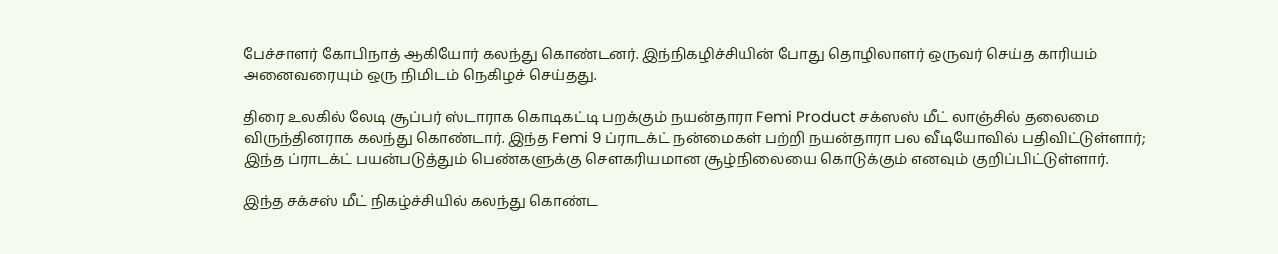பேச்சாளர் கோபிநாத் ஆகியோர் கலந்து கொண்டனர். இந்நிகழிச்சியின் போது தொழிலாளர் ஒருவர் செய்த காரியம் அனைவரையும் ஒரு நிமிடம் நெகிழச் செய்தது.

திரை உலகில் லேடி சூப்பர் ஸ்டாராக கொடிகட்டி பறக்கும் நயன்தாரா Femi Product சக்ஸஸ் மீட் லாஞ்சில் தலைமை விருந்தினராக கலந்து கொண்டார். இந்த Femi 9 ப்ராடக்ட் நன்மைகள் பற்றி நயன்தாரா பல வீடியோவில் பதிவிட்டுள்ளார்; இந்த ப்ராடக்ட் பயன்படுத்தும் பெண்களுக்கு சௌகரியமான சூழ்நிலையை கொடுக்கும் எனவும் குறிப்பிட்டுள்ளார்.

இந்த சக்சஸ் மீட் நிகழ்ச்சியில் கலந்து கொண்ட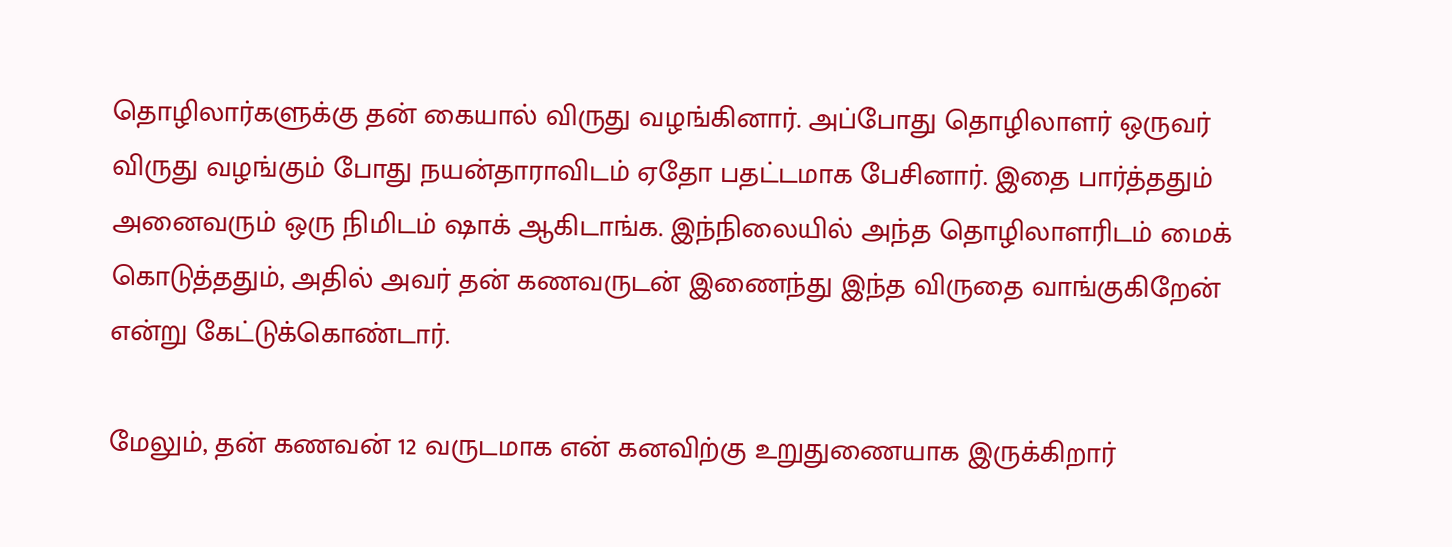தொழிலார்களுக்கு தன் கையால் விருது வழங்கினார். அப்போது தொழிலாளர் ஒருவர் விருது வழங்கும் போது நயன்தாராவிடம் ஏதோ பதட்டமாக பேசினார். இதை பார்த்ததும் அனைவரும் ஒரு நிமிடம் ஷாக் ஆகிடாங்க. இந்நிலையில் அந்த தொழிலாளரிடம் மைக் கொடுத்ததும், அதில் அவர் தன் கணவருடன் இணைந்து இந்த விருதை வாங்குகிறேன் என்று கேட்டுக்கொண்டார்.

மேலும், தன் கணவன் 12 வருடமாக என் கனவிற்கு உறுதுணையாக இருக்கிறார்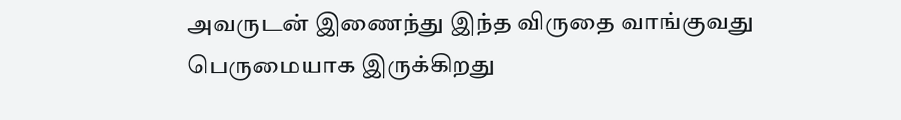அவருடன் இணைந்து இந்த விருதை வாங்குவது பெருமையாக இருக்கிறது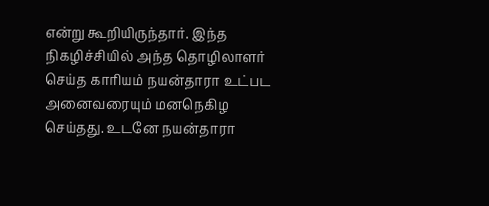என்று கூறியிருந்தார். இந்த நிகழிச்சியில் அந்த தொழிலாளர் செய்த காரியம் நயன்தாரா உட்பட அனைவரையும் மனநெகிழ செய்தது. உடனே நயன்தாரா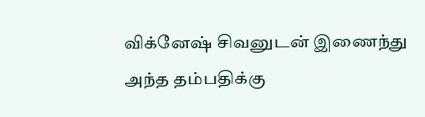விக்னேஷ் சிவனுடன் இணைந்து அந்த தம்பதிக்கு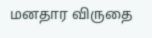மனதார விருதை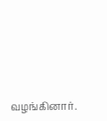வழங்கினார்.